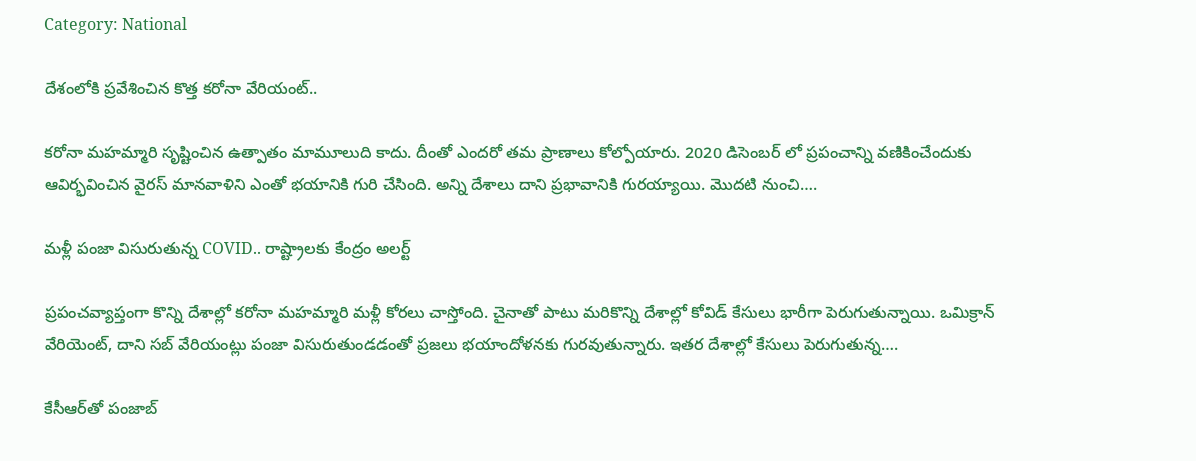Category: National

దేశంలోకి ప్రవేశించిన కొత్త కరోనా వేరియంట్..

కరోనా మహమ్మారి సృష్టించిన ఉత్పాతం మామూలుది కాదు. దీంతో ఎందరో తమ ప్రాణాలు కోల్పోయారు. 2020 డిసెంబర్ లో ప్రపంచాన్ని వణికించేందుకు ఆవిర్భవించిన వైరస్ మానవాళిని ఎంతో భయానికి గురి చేసింది. అన్ని దేశాలు దాని ప్రభావానికి గురయ్యాయి. మొదటి నుంచి….

మళ్లీ పంజా విసురుతున్న COVID.. రాష్ట్రాలకు కేంద్రం అలర్ట్

ప్రపంచవ్యాప్తంగా కొన్ని దేశాల్లో కరోనా మహమ్మారి మళ్లీ కోరలు చాస్తోంది. చైనాతో పాటు మరికొన్ని దేశాల్లో కోవిడ్ కేసులు భారీగా పెరుగుతున్నాయి. ఒమిక్రాన్ వేరియెంట్, దాని సబ్ వేరియంట్లు పంజా విసురుతుండడంతో ప్రజలు భయాందోళనకు గురవుతున్నారు. ఇతర దేశాల్లో కేసులు పెరుగుతున్న….

కేసీఆర్‌తో పంజాబ్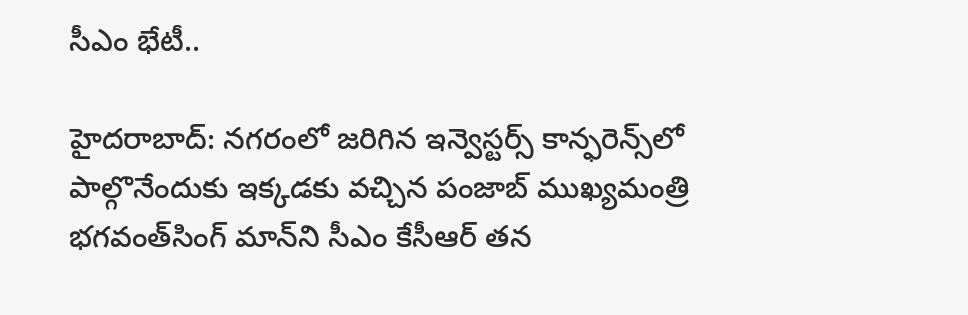సీఎం భేటీ..

హైదరాబాద్: నగరంలో జరిగిన ఇన్వెస్టర్స్ కాన్ఫరెన్స్‌లో పాల్గొనేందుకు ఇక్కడకు వచ్చిన పంజాబ్‌ ముఖ్యమంత్రి భగవంత్‌సింగ్‌ మాన్‌ని సీఎం కేసీఆర్ తన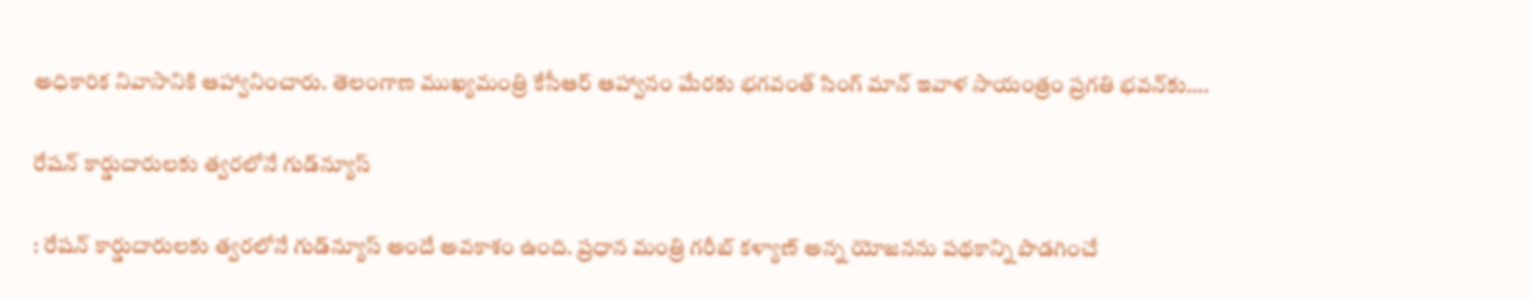అధికారిక నివాసానికి ఆహ్వానించారు. తెలంగాణ ముఖ్యమంత్రి కేసీఆర్ ఆహ్వానం మేరకు భగవంత్ సింగ్ మాన్ ఇవాళ సాయంత్రం ప్రగతి భవన్‌కు….

రేషన్ కార్డుదారులకు త్వరలోనే గుడ్‌న్యూస్

: రేషన్ కార్డుదారులకు త్వరలోనే గుడ్‌న్యూస్ అందే అవకాశం ఉంది. ప్రధాన మంత్రి గరీబ్ కళ్యాణ్ అన్న యోజనను పథకాన్ని పొడగించే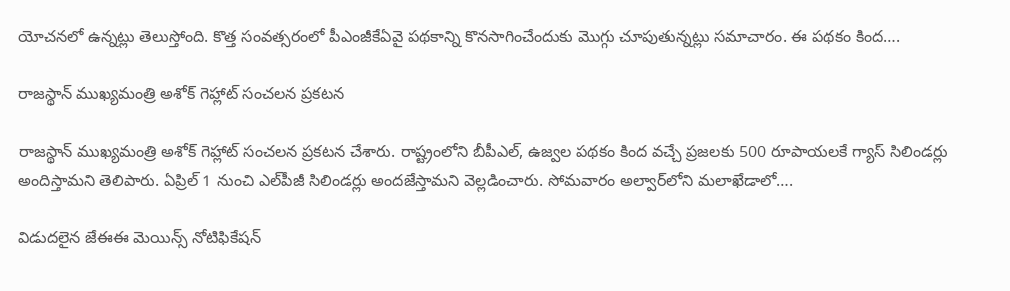యోచనలో ఉన్నట్లు తెలుస్తోంది. కొత్త సంవత్సరంలో పీఎంజీకేఏవై పథకాన్ని కొనసాగించేందుకు మొగ్గు చూపుతున్నట్లు సమాచారం. ఈ పథకం కింద….

రాజస్థాన్ ముఖ్యమంత్రి అశోక్ గెహ్లాట్ సంచలన ప్రకటన

రాజస్థాన్ ముఖ్యమంత్రి అశోక్ గెహ్లాట్ సంచలన ప్రకటన చేశారు. రాష్ట్రంలోని బీపీఎల్, ఉజ్వల పథకం కింద వచ్చే ప్రజలకు 500 రూపాయలకే గ్యాస్ సిలిండర్లు అందిస్తామని తెలిపారు. ఏప్రిల్ 1 నుంచి ఎల్‌పీజీ సిలిండర్లు అందజేస్తామని వెల్లడించారు. సోమవారం అల్వార్‌లోని మలాఖేడాలో….

విడుదలైన జేఈఈ మెయిన్స్ నోటిఫికేషన్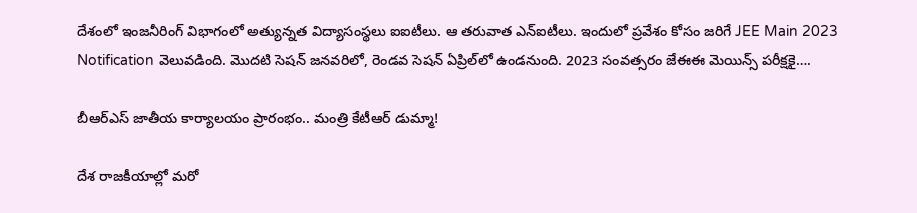దేశంలో ఇంజనీరింగ్ విభాగంలో అత్యున్నత విద్యాసంస్థలు ఐఐటీలు. ఆ తరువాత ఎన్ఐటీలు. ఇందులో ప్రవేశం కోసం జరిగే JEE Main 2023 Notification వెలువడింది. మొదటి సెషన్ జనవరిలో, రెండవ సెషన్ ఏప్రిల్‌లో ఉండనుంది. 2023 సంవత్సరం జేఈఈ మెయిన్స్ పరీక్షకై….

బీఆర్‌ఎస్‌ జాతీయ కార్యాలయం ప్రారంభం.. మంత్రి కేటీఆర్ డుమ్మా!

దేశ రాజకీయాల్లో మరో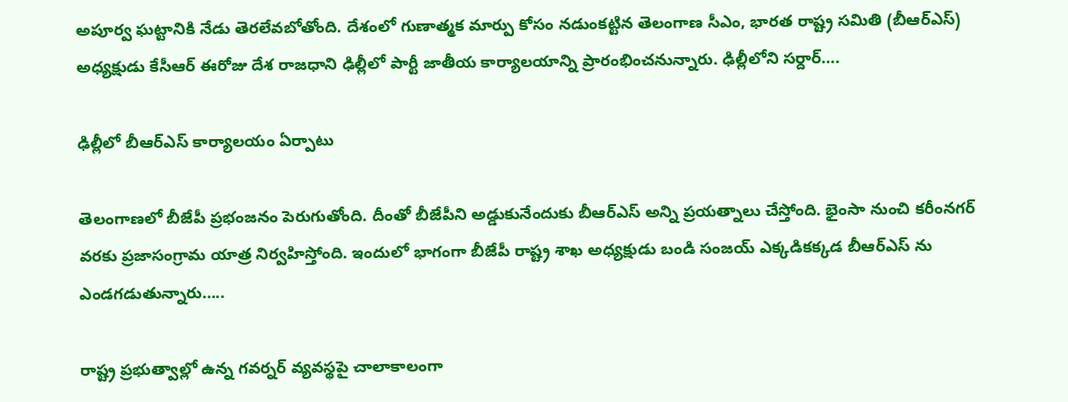అపూర్వ ఘట్టానికి నేడు తెరలేవబోతోంది. దేశంలో గుణాత్మక మార్పు కోసం నడుంకట్టిన తెలంగాణ సీఎం, భారత రాష్ట్ర సమితి (బీఆర్‌ఎస్‌) అధ్యక్షుడు కేసీఆర్ ఈరోజు దేశ రాజధాని ఢిల్లీలో పార్టీ జాతీయ కార్యాలయాన్ని ప్రారంభించనున్నారు. ఢిల్లీలోని సర్దార్….

ఢిల్లీలో బీఆర్ఎస్ కార్యాలయం ఏర్పాటు

తెలంగాణలో బీజేపీ ప్రభంజనం పెరుగుతోంది. దీంతో బీజేపీని అడ్డుకునేందుకు బీఆర్ఎస్ అన్ని ప్రయత్నాలు చేస్తోంది. భైంసా నుంచి కరీంనగర్ వరకు ప్రజాసంగ్రామ యాత్ర నిర్వహిస్తోంది. ఇందులో భాగంగా బీజేపీ రాష్ట్ర శాఖ అధ్యక్షుడు బండి సంజయ్ ఎక్కడికక్కడ బీఆర్ఎస్ ను ఎండగడుతున్నారు…..

రాష్ట్ర ప్రభుత్వాల్లో ఉన్న గవర్నర్ వ్యవస్థపై చాలాకాలంగా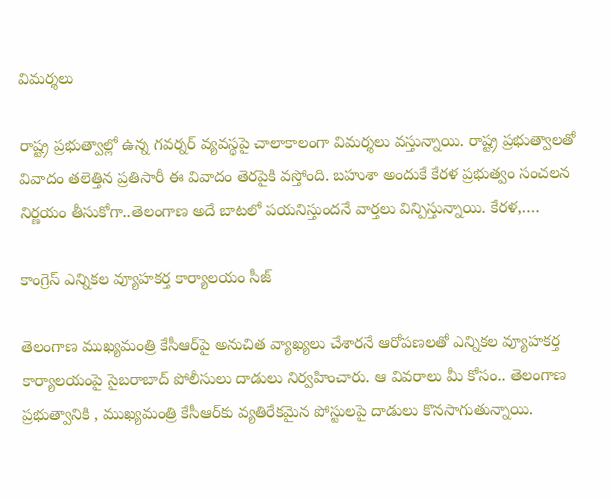విమర్శలు

రాష్ట్ర ప్రభుత్వాల్లో ఉన్న గవర్నర్ వ్యవస్థపై చాలాకాలంగా విమర్శలు వస్తున్నాయి. రాష్ట్ర ప్రభుత్వాలతో వివాదం తలెత్తిన ప్రతిసారీ ఈ వివాదం తెరపైకి వస్తోంది. బహుశా అందుకే కేరళ ప్రభుత్వం సంచలన నిర్ణయం తీసుకోగా..తెలంగాణ అదే బాటలో పయనిస్తుందనే వార్తలు విన్పిస్తున్నాయి. కేరళ,….

కాంగ్రెస్ ఎన్నికల వ్యూహకర్త కార్యాలయం సీజ్

తెలంగాణ ముఖ్యమంత్రి కేసీఆర్‌పై అనుచిత వ్యాఖ్యలు చేశారనే ఆరోపణలతో ఎన్నికల వ్యూహకర్త కార్యాలయంపై సైబరాబాద్ పోలీసులు దాడులు నిర్వహించారు. ఆ వివరాలు మీ కోసం.. తెలంగాణ ప్రభుత్వానికి , ముఖ్యమంత్రి కేసీఆర్‌కు వ్యతిరేకమైన పోస్టులపై దాడులు కొనసాగుతున్నాయి.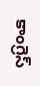కాంగ్రెస్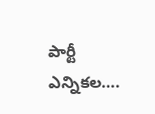పార్టీ ఎన్నికల….